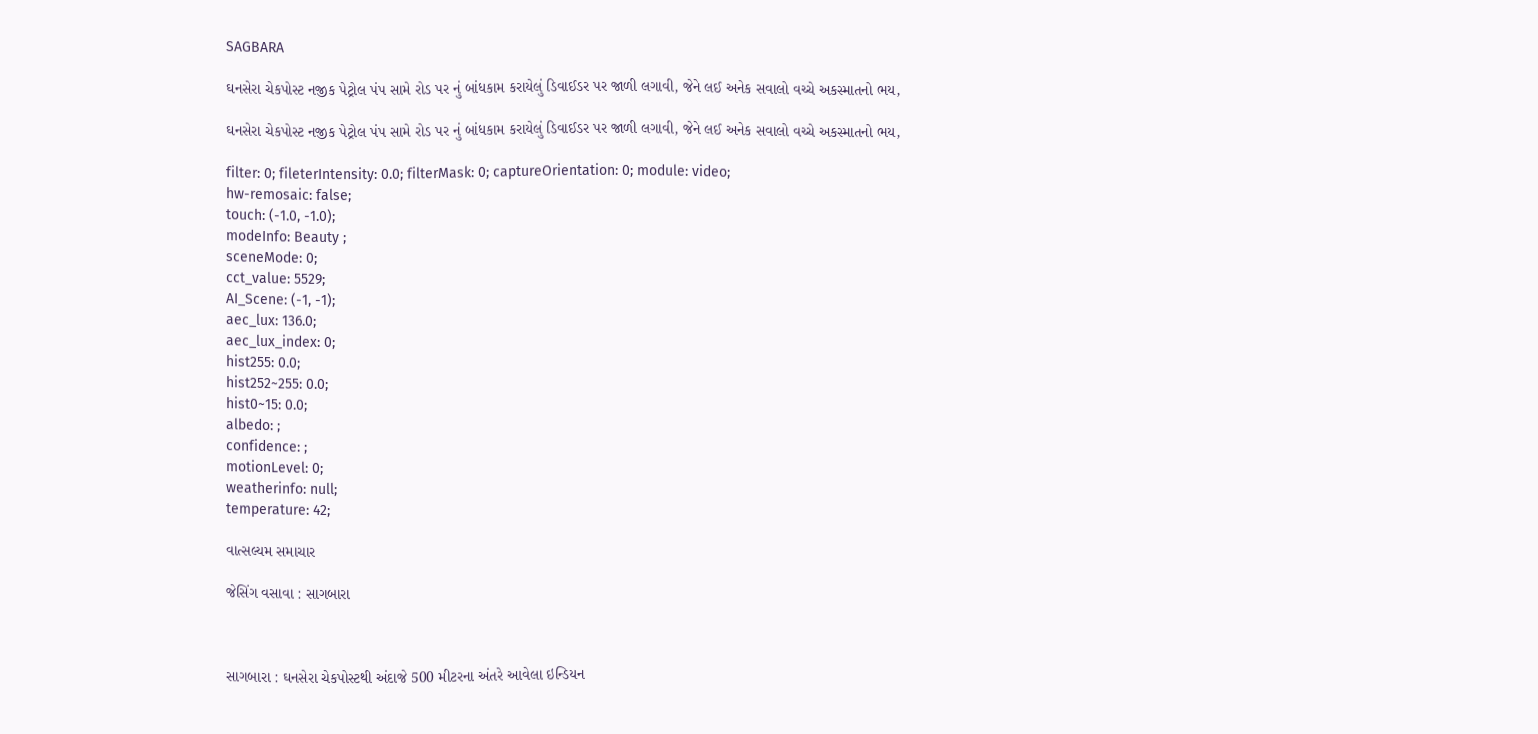SAGBARA

ઘનસેરા ચેકપોસ્ટ નજીક પેટ્રોલ પંપ સામે રોડ પર નું બાંધકામ કરાયેલું ડિવાઈડર પર જાળી લગાવી, જેને લઈ અનેક સવાલો વચ્ચે અકસ્માતનો ભય,

ઘનસેરા ચેકપોસ્ટ નજીક પેટ્રોલ પંપ સામે રોડ પર નું બાંધકામ કરાયેલું ડિવાઈડર પર જાળી લગાવી, જેને લઈ અનેક સવાલો વચ્ચે અકસ્માતનો ભય,

filter: 0; fileterIntensity: 0.0; filterMask: 0; captureOrientation: 0; module: video;
hw-remosaic: false;
touch: (-1.0, -1.0);
modeInfo: Beauty ;
sceneMode: 0;
cct_value: 5529;
AI_Scene: (-1, -1);
aec_lux: 136.0;
aec_lux_index: 0;
hist255: 0.0;
hist252~255: 0.0;
hist0~15: 0.0;
albedo: ;
confidence: ;
motionLevel: 0;
weatherinfo: null;
temperature: 42;

વાત્સલ્યમ સમાચાર

જેસિંગ વસાવા : સાગબારા



સાગબારા : ઘનસેરા ચેકપોસ્ટથી અંદાજે 500 મીટરના અંતરે આવેલા ઇન્ડિયન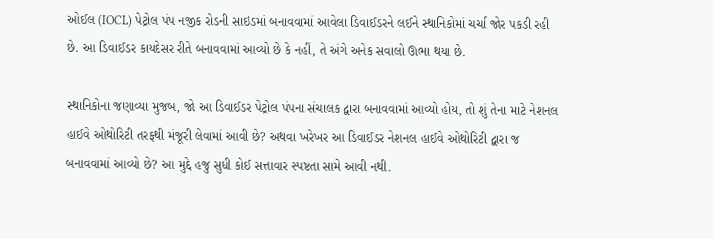ઓઈલ (IOCL) પેટ્રોલ પંપ નજીક રોડની સાઇડમાં બનાવવામાં આવેલા ડિવાઈડરને લઈને સ્થાનિકોમાં ચર્ચા જોર પકડી રહી છે. આ ડિવાઈડર કાયદેસર રીતે બનાવવામાં આવ્યો છે કે નહીં, તે અંગે અનેક સવાલો ઊભા થયા છે.

સ્થાનિકોના જણાવ્યા મુજબ, જો આ ડિવાઈડર પેટ્રોલ પંપના સંચાલક દ્વારા બનાવવામાં આવ્યો હોય, તો શું તેના માટે નેશનલ હાઈવે ઓથોરિટી તરફથી મંજૂરી લેવામાં આવી છે? અથવા ખરેખર આ ડિવાઈડર નેશનલ હાઈવે ઓથોરિટી દ્વારા જ બનાવવામાં આવ્યો છે? આ મુદ્દે હજુ સુધી કોઈ સત્તાવાર સ્પષ્ટતા સામે આવી નથી.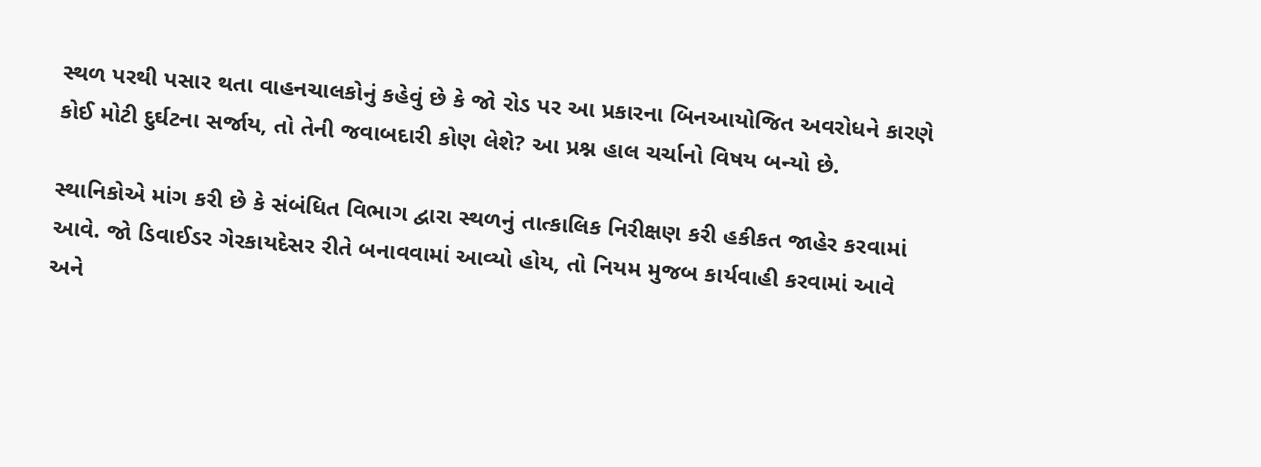સ્થળ પરથી પસાર થતા વાહનચાલકોનું કહેવું છે કે જો રોડ પર આ પ્રકારના બિનઆયોજિત અવરોધને કારણે કોઈ મોટી દુર્ઘટના સર્જાય, તો તેની જવાબદારી કોણ લેશે? આ પ્રશ્ન હાલ ચર્ચાનો વિષય બન્યો છે.

સ્થાનિકોએ માંગ કરી છે કે સંબંધિત વિભાગ દ્વારા સ્થળનું તાત્કાલિક નિરીક્ષણ કરી હકીકત જાહેર કરવામાં આવે. જો ડિવાઈડર ગેરકાયદેસર રીતે બનાવવામાં આવ્યો હોય, તો નિયમ મુજબ કાર્યવાહી કરવામાં આવે અને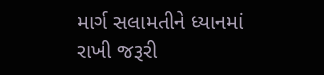માર્ગ સલામતીને ધ્યાનમાં રાખી જરૂરી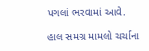પગલાં ભરવામાં આવે.

હાલ સમગ્ર મામલો ચર્ચાના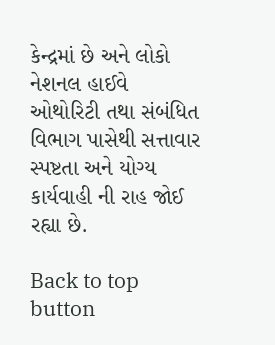કેન્દ્રમાં છે અને લોકો નેશનલ હાઈવે ઓથોરિટી તથા સંબંધિત વિભાગ પાસેથી સત્તાવાર સ્પષ્ટતા અને યોગ્ય કાર્યવાહી ની રાહ જોઈ રહ્યા છે.

Back to top button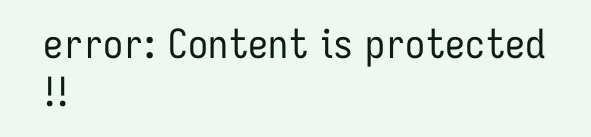error: Content is protected !!